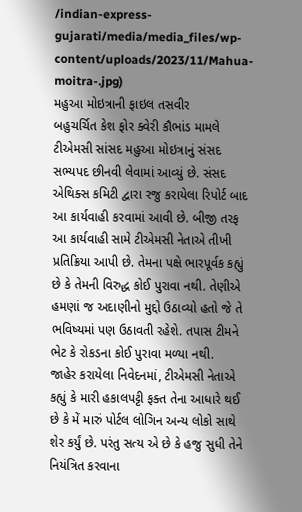/indian-express-gujarati/media/media_files/wp-content/uploads/2023/11/Mahua-moitra-.jpg)
મહુઆ મોઇત્રાની ફાઇલ તસવીર
બહુચર્ચિત કેશ ફોર ક્વેરી કૌભાંડ મામલે ટીએમસી સાંસદ મહુઆ મોઇત્રાનું સંસદ સભ્યપદ છીનવી લેવામાં આવ્યું છે. સંસદ એથિક્સ કમિટી દ્વારા રજુ કરાયેલા રિપોર્ટ બાદ આ કાર્યવાહી કરવામાં આવી છે. બીજી તરફ આ કાર્યવાહી સામે ટીએમસી નેતાએ તીખી પ્રતિક્રિયા આપી છે. તેમના પક્ષે ભારપૂર્વક કહ્યું છે કે તેમની વિરુદ્ધ કોઈ પુરાવા નથી. તેણીએ હમણાં જ અદાણીનો મુદ્દો ઉઠાવ્યો હતો જે તે ભવિષ્યમાં પણ ઉઠાવતી રહેશે. તપાસ ટીમને ભેટ કે રોકડના કોઈ પુરાવા મળ્યા નથી.
જાહેર કરાયેલા નિવેદનમાં, ટીએમસી નેતાએ કહ્યું કે મારી હકાલપટ્ટી ફક્ત તેના આધારે થઈ છે કે મેં મારું પોર્ટલ લોગિન અન્ય લોકો સાથે શેર કર્યું છે. પરંતુ સત્ય એ છે કે હજુ સુધી તેને નિયંત્રિત કરવાના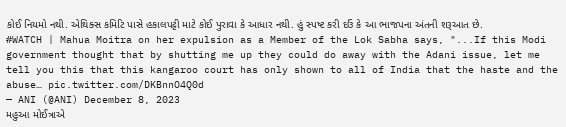કોઈ નિયમો નથી. એથિક્સ કમિટિ પાસે હકાલપટ્ટી માટે કોઈ પુરાવા કે આધાર નથી. હું સ્પષ્ટ કરી દઉં કે આ ભાજપના અંતની શરૂઆત છે.
#WATCH | Mahua Moitra on her expulsion as a Member of the Lok Sabha says, "...If this Modi government thought that by shutting me up they could do away with the Adani issue, let me tell you this that this kangaroo court has only shown to all of India that the haste and the abuse… pic.twitter.com/DKBnnO4Q0d
— ANI (@ANI) December 8, 2023
મહુઆ મોઈત્રાએ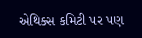એથિક્સ કમિટી પર પણ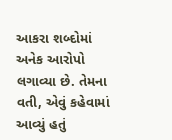આકરા શબ્દોમાં અનેક આરોપો લગાવ્યા છે. તેમના વતી, એવું કહેવામાં આવ્યું હતું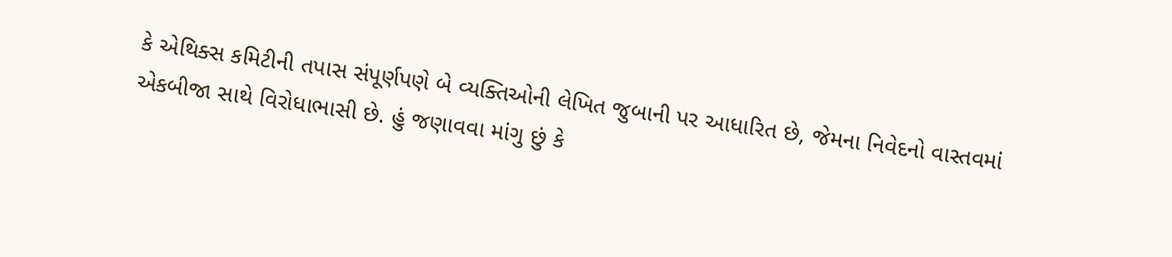કે એથિક્સ કમિટીની તપાસ સંપૂર્ણપણે બે વ્યક્તિઓની લેખિત જુબાની પર આધારિત છે, જેમના નિવેદનો વાસ્તવમાં એકબીજા સાથે વિરોધાભાસી છે. હું જણાવવા માંગુ છું કે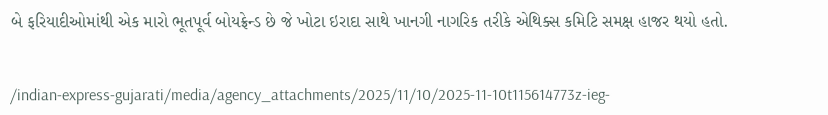બે ફરિયાદીઓમાંથી એક મારો ભૂતપૂર્વ બોયફ્રેન્ડ છે જે ખોટા ઇરાદા સાથે ખાનગી નાગરિક તરીકે એથિક્સ કમિટિ સમક્ષ હાજર થયો હતો.


/indian-express-gujarati/media/agency_attachments/2025/11/10/2025-11-10t115614773z-ieg-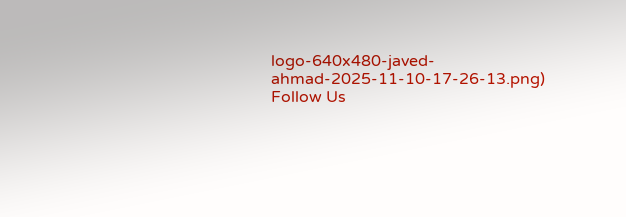logo-640x480-javed-ahmad-2025-11-10-17-26-13.png)
Follow Us